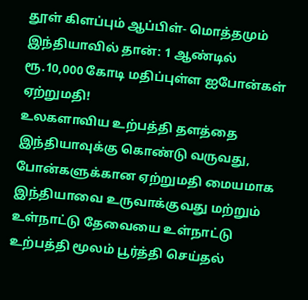தூள் கிளப்பும் ஆப்பிள்- மொத்தமும் இந்தியாவில் தான்: 1 ஆண்டில் ரூ.10,000 கோடி மதிப்புள்ள ஐபோன்கள் ஏற்றுமதி!
உலகளாவிய உற்பத்தி தளத்தை இந்தியாவுக்கு கொண்டு வருவது, போன்களுக்கான ஏற்றுமதி மையமாக இந்தியாவை உருவாக்குவது மற்றும் உள்நாட்டு தேவையை உள்நாட்டு உற்பத்தி மூலம் பூர்த்தி செய்தல்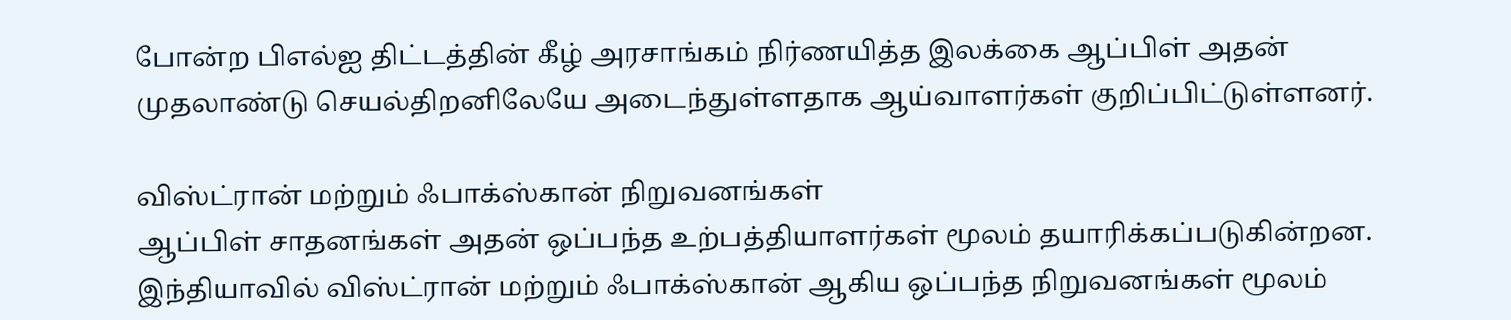போன்ற பிஎல்ஐ திட்டத்தின் கீழ் அரசாங்கம் நிர்ணயித்த இலக்கை ஆப்பிள் அதன் முதலாண்டு செயல்திறனிலேயே அடைந்துள்ளதாக ஆய்வாளர்கள் குறிப்பிட்டுள்ளனர்.

விஸ்ட்ரான் மற்றும் ஃபாக்ஸ்கான் நிறுவனங்கள்
ஆப்பிள் சாதனங்கள் அதன் ஒப்பந்த உற்பத்தியாளர்கள் மூலம் தயாரிக்கப்படுகின்றன. இந்தியாவில் விஸ்ட்ரான் மற்றும் ஃபாக்ஸ்கான் ஆகிய ஒப்பந்த நிறுவனங்கள் மூலம்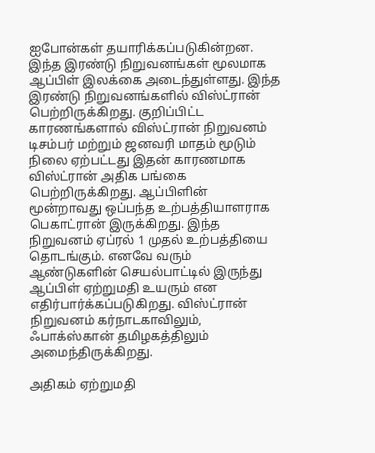ஐபோன்கள் தயாரிக்கப்படுகின்றன. இந்த இரண்டு நிறுவனங்கள் மூலமாக ஆப்பிள் இலக்கை அடைந்துள்ளது. இந்த இரண்டு நிறுவனங்களில் விஸ்ட்ரான் பெற்றிருக்கிறது. குறிப்பிட்ட காரணங்களால் விஸ்ட்ரான் நிறுவனம் டிசம்பர் மற்றும் ஜனவரி மாதம் மூடும் நிலை ஏற்பட்டது இதன் காரணமாக விஸ்ட்ரான் அதிக பங்கை பெற்றிருக்கிறது. ஆப்பிளின் மூன்றாவது ஒப்பந்த உற்பத்தியாளராக பெகாட்ரான் இருக்கிறது. இந்த நிறுவனம் ஏப்ரல் 1 முதல் உற்பத்தியை தொடங்கும். எனவே வரும் ஆண்டுகளின் செயல்பாட்டில் இருந்து ஆப்பிள் ஏற்றுமதி உயரும் என எதிர்பார்க்கப்படுகிறது. விஸ்ட்ரான் நிறுவனம் கர்நாடகாவிலும், ஃபாக்ஸ்கான் தமிழகத்திலும் அமைந்திருக்கிறது.

அதிகம் ஏற்றுமதி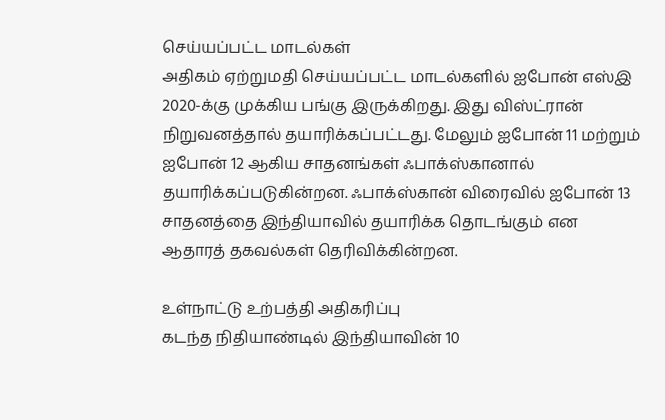செய்யப்பட்ட மாடல்கள்
அதிகம் ஏற்றுமதி செய்யப்பட்ட மாடல்களில் ஐபோன் எஸ்இ 2020-க்கு முக்கிய பங்கு இருக்கிறது. இது விஸ்ட்ரான் நிறுவனத்தால் தயாரிக்கப்பட்டது. மேலும் ஐபோன் 11 மற்றும் ஐபோன் 12 ஆகிய சாதனங்கள் ஃபாக்ஸ்கானால் தயாரிக்கப்படுகின்றன. ஃபாக்ஸ்கான் விரைவில் ஐபோன் 13 சாதனத்தை இந்தியாவில் தயாரிக்க தொடங்கும் என ஆதாரத் தகவல்கள் தெரிவிக்கின்றன.

உள்நாட்டு உற்பத்தி அதிகரிப்பு
கடந்த நிதியாண்டில் இந்தியாவின் 10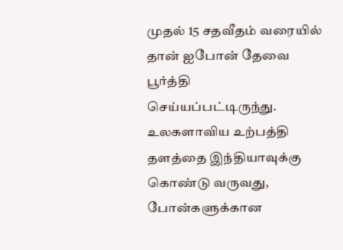முதல் 15 சதவீதம் வரையில் தான் ஐபோன் தேவை பூர்த்தி செய்யப்பட்டிருந்து. உலகளாவிய உற்பத்தி தளத்தை இந்தியாவுக்கு கொண்டு வருவது, போன்களுக்கான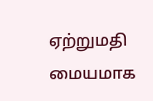ஏற்றுமதி மையமாக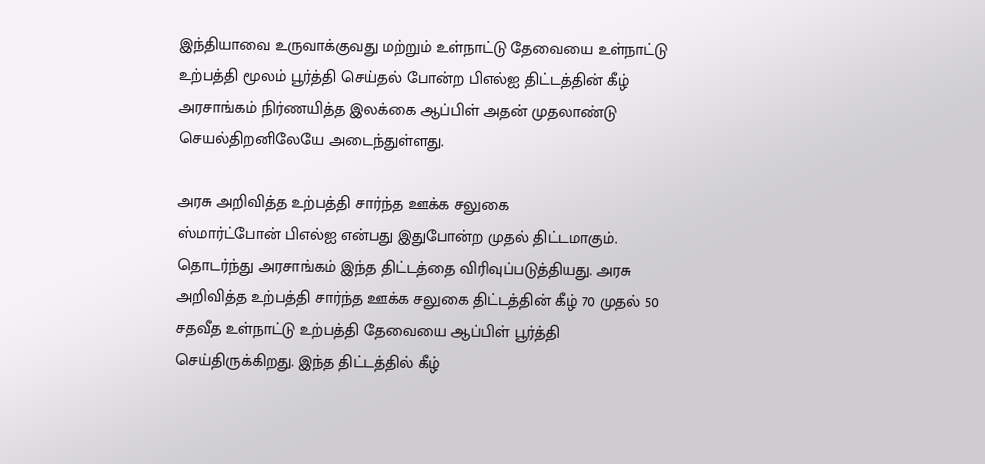இந்தியாவை உருவாக்குவது மற்றும் உள்நாட்டு தேவையை உள்நாட்டு உற்பத்தி மூலம் பூர்த்தி செய்தல் போன்ற பிஎல்ஐ திட்டத்தின் கீழ் அரசாங்கம் நிர்ணயித்த இலக்கை ஆப்பிள் அதன் முதலாண்டு செயல்திறனிலேயே அடைந்துள்ளது.

அரசு அறிவித்த உற்பத்தி சார்ந்த ஊக்க சலுகை
ஸ்மார்ட்போன் பிஎல்ஐ என்பது இதுபோன்ற முதல் திட்டமாகும். தொடர்ந்து அரசாங்கம் இந்த திட்டத்தை விரிவுப்படுத்தியது. அரசு அறிவித்த உற்பத்தி சார்ந்த ஊக்க சலுகை திட்டத்தின் கீழ் 70 முதல் 50 சதவீத உள்நாட்டு உற்பத்தி தேவையை ஆப்பிள் பூர்த்தி செய்திருக்கிறது. இந்த திட்டத்தில் கீழ்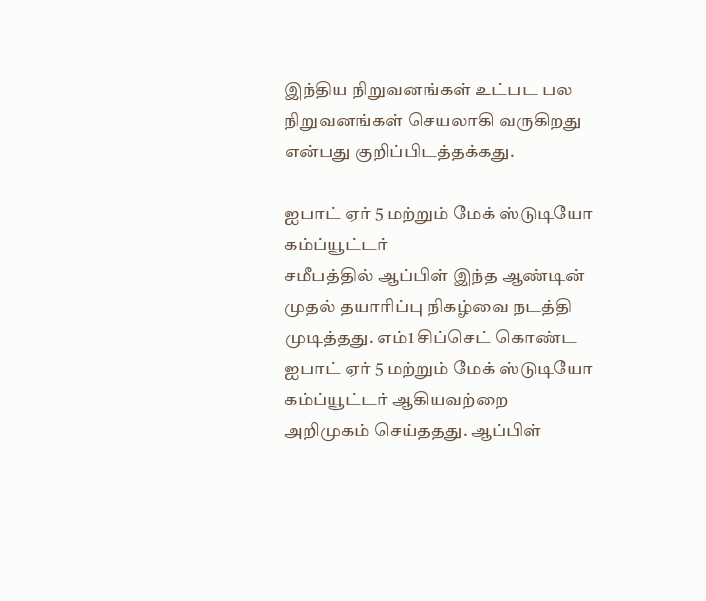இந்திய நிறுவனங்கள் உட்பட பல நிறுவனங்கள் செயலாகி வருகிறது என்பது குறிப்பிடத்தக்கது.

ஐபாட் ஏர் 5 மற்றும் மேக் ஸ்டுடியோ கம்ப்யூட்டர்
சமீபத்தில் ஆப்பிள் இந்த ஆண்டின் முதல் தயாரிப்பு நிகழ்வை நடத்தி முடித்தது. எம்1 சிப்செட் கொண்ட ஐபாட் ஏர் 5 மற்றும் மேக் ஸ்டுடியோ கம்ப்யூட்டர் ஆகியவற்றை அறிமுகம் செய்ததது. ஆப்பிள்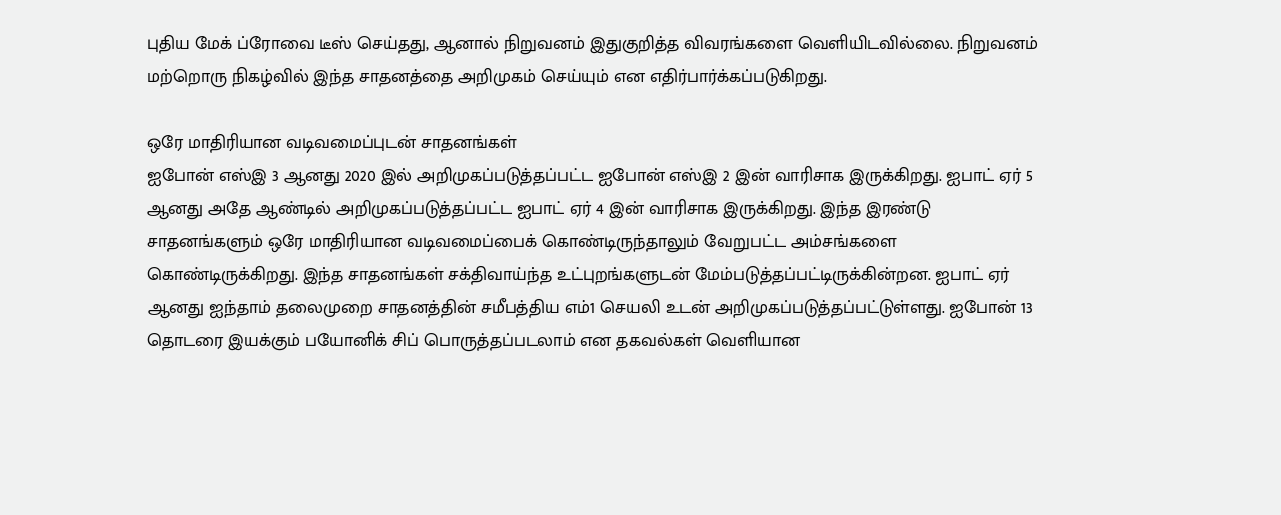புதிய மேக் ப்ரோவை டீஸ் செய்தது, ஆனால் நிறுவனம் இதுகுறித்த விவரங்களை வெளியிடவில்லை. நிறுவனம் மற்றொரு நிகழ்வில் இந்த சாதனத்தை அறிமுகம் செய்யும் என எதிர்பார்க்கப்படுகிறது.

ஒரே மாதிரியான வடிவமைப்புடன் சாதனங்கள்
ஐபோன் எஸ்இ 3 ஆனது 2020 இல் அறிமுகப்படுத்தப்பட்ட ஐபோன் எஸ்இ 2 இன் வாரிசாக இருக்கிறது. ஐபாட் ஏர் 5 ஆனது அதே ஆண்டில் அறிமுகப்படுத்தப்பட்ட ஐபாட் ஏர் 4 இன் வாரிசாக இருக்கிறது. இந்த இரண்டு சாதனங்களும் ஒரே மாதிரியான வடிவமைப்பைக் கொண்டிருந்தாலும் வேறுபட்ட அம்சங்களை கொண்டிருக்கிறது. இந்த சாதனங்கள் சக்திவாய்ந்த உட்புறங்களுடன் மேம்படுத்தப்பட்டிருக்கின்றன. ஐபாட் ஏர் ஆனது ஐந்தாம் தலைமுறை சாதனத்தின் சமீபத்திய எம்1 செயலி உடன் அறிமுகப்படுத்தப்பட்டுள்ளது. ஐபோன் 13 தொடரை இயக்கும் பயோனிக் சிப் பொருத்தப்படலாம் என தகவல்கள் வெளியான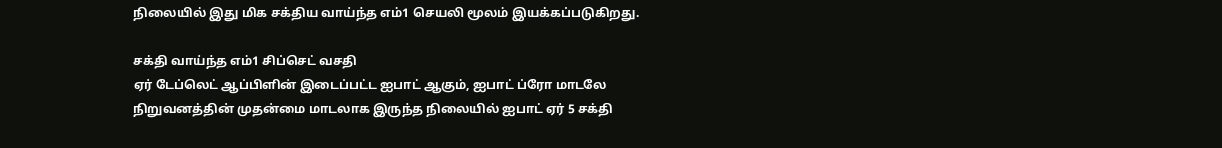நிலையில் இது மிக சக்திய வாய்ந்த எம்1 செயலி மூலம் இயக்கப்படுகிறது.

சக்தி வாய்ந்த எம்1 சிப்செட் வசதி
ஏர் டேப்லெட் ஆப்பிளின் இடைப்பட்ட ஐபாட் ஆகும், ஐபாட் ப்ரோ மாடலே நிறுவனத்தின் முதன்மை மாடலாக இருந்த நிலையில் ஐபாட் ஏர் 5 சக்தி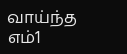வாய்ந்த எம்1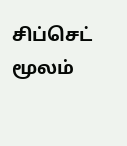சிப்செட் மூலம்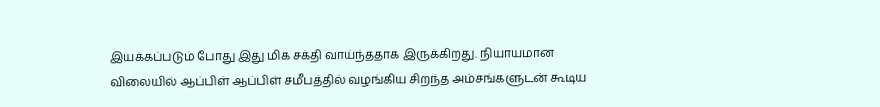இயக்கப்படும் போது இது மிக சக்தி வாய்ந்ததாக இருக்கிறது. நியாயமான விலையில் ஆப்பிள் ஆப்பிள் சமீபத்தில் வழங்கிய சிறந்த அம்சங்களுடன் கூடிய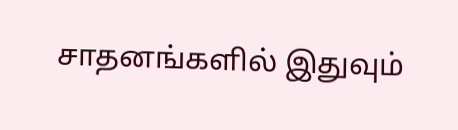சாதனங்களில் இதுவும்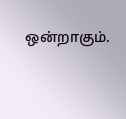ஒன்றாகும்.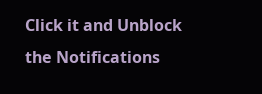Click it and Unblock the Notifications